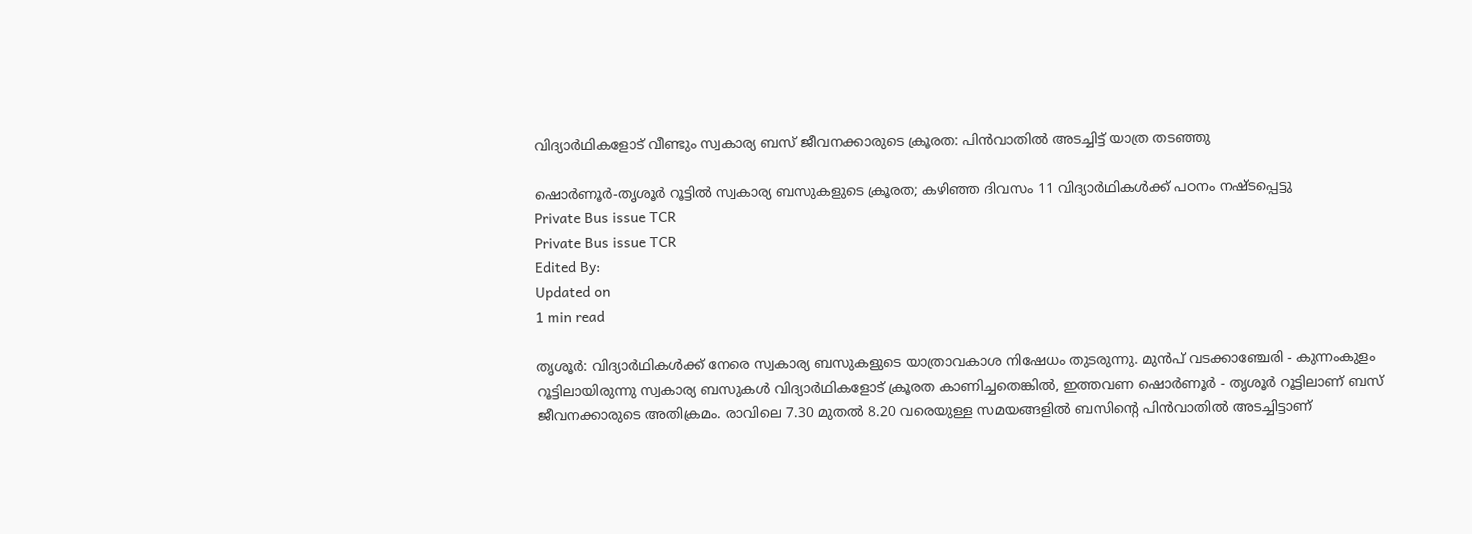വിദ്യാർഥികളോട് വീണ്ടും സ്വകാര്യ ബസ് ജീവനക്കാരുടെ ക്രൂരത: പിൻവാതിൽ അടച്ചിട്ട് യാത്ര തടഞ്ഞു

ഷൊർണൂർ-തൃശൂർ റൂട്ടിൽ സ്വകാര്യ ബസുകളുടെ ക്രൂരത; കഴിഞ്ഞ ദിവസം 11 വിദ്യാർഥികൾക്ക് പഠനം നഷ്ടപ്പെട്ടു
Private Bus issue TCR
Private Bus issue TCR
Edited By:
Updated on
1 min read

തൃശൂർ: വിദ്യാർഥികൾക്ക് നേരെ സ്വകാര്യ ബസുകളുടെ യാത്രാവകാശ നിഷേധം തുടരുന്നു. മുൻപ് വടക്കാഞ്ചേരി - കുന്നംകുളം റൂട്ടിലായിരുന്നു സ്വകാര്യ ബസുകൾ വിദ്യാർഥികളോട് ക്രൂരത കാണിച്ചതെങ്കിൽ, ഇത്തവണ ഷൊർണൂർ - തൃശൂർ റൂട്ടിലാണ് ബസ് ജീവനക്കാരുടെ അതിക്രമം. രാവിലെ 7.30 മുതൽ 8.20 വരെയുള്ള സമയങ്ങളിൽ ബസിന്റെ പിൻവാതിൽ അടച്ചിട്ടാണ്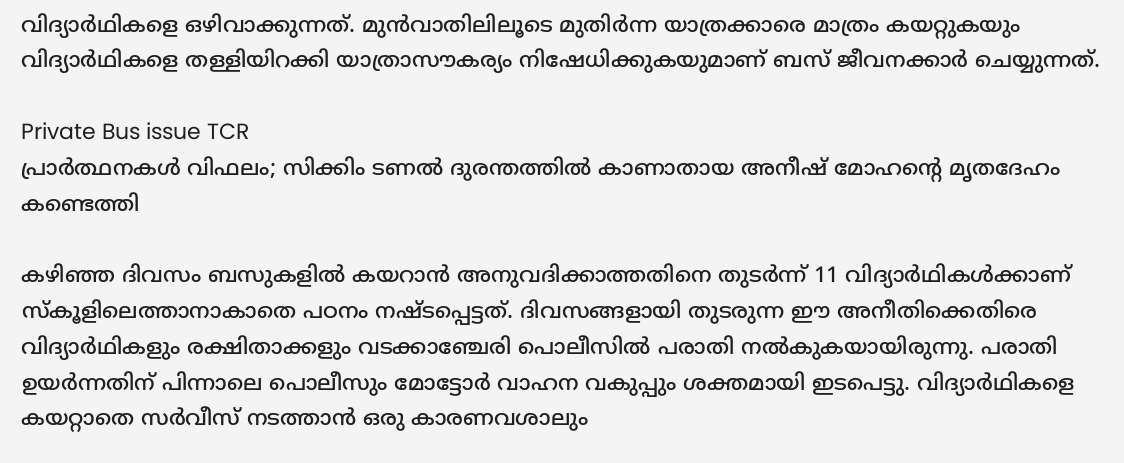വിദ്യാർഥികളെ ഒഴിവാക്കുന്നത്. മുൻവാതിലിലൂടെ മുതിർന്ന യാത്രക്കാരെ മാത്രം കയറ്റുകയും വിദ്യാർഥികളെ തള്ളിയിറക്കി യാത്രാസൗകര്യം നിഷേധിക്കുകയുമാണ് ബസ് ജീവനക്കാർ ചെയ്യുന്നത്.

Private Bus issue TCR
പ്രാര്‍ത്ഥനകള്‍ വിഫലം; സിക്കിം ടണല്‍ ദുരന്തത്തില്‍ കാണാതായ അനീഷ് മോഹന്റെ മൃതദേഹം കണ്ടെത്തി

കഴിഞ്ഞ ദിവസം ബസുകളിൽ കയറാൻ അനുവദിക്കാത്തതിനെ തുടർന്ന് 11 വിദ്യാർഥികൾക്കാണ് സ്കൂളിലെത്താനാകാതെ പഠനം നഷ്ടപ്പെട്ടത്. ദിവസങ്ങളായി തുടരുന്ന ഈ അനീതിക്കെതിരെ വിദ്യാർഥികളും രക്ഷിതാക്കളും വടക്കാഞ്ചേരി പൊലീസിൽ പരാതി നൽകുകയായിരുന്നു. പരാതി ഉയർന്നതിന് പിന്നാലെ പൊലീസും മോട്ടോർ വാഹന വകുപ്പും ശക്തമായി ഇടപെട്ടു. വിദ്യാർഥികളെ കയറ്റാതെ സർവീസ് നടത്താൻ ഒരു കാരണവശാലും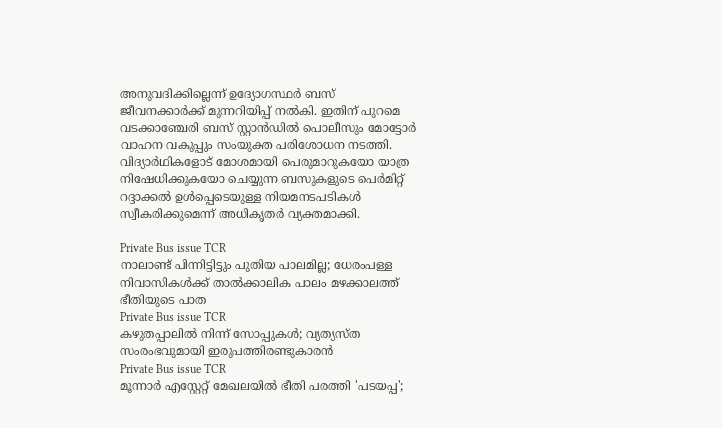അനുവദിക്കില്ലെന്ന് ഉദ്യോഗസ്ഥർ ബസ് ജീവനക്കാർക്ക് മുന്നറിയിപ്പ് നൽകി. ഇതിന് പുറമെ വടക്കാഞ്ചേരി ബസ് സ്റ്റാൻഡിൽ പൊലീസും മോട്ടോർ വാഹന വകുപ്പും സംയുക്ത പരിശോധന നടത്തി. വിദ്യാർഥികളോട് മോശമായി പെരുമാറുകയോ യാത്ര നിഷേധിക്കുകയോ ചെയ്യുന്ന ബസുകളുടെ പെർമിറ്റ് റദ്ദാക്കൽ ഉൾപ്പെടെയുള്ള നിയമനടപടികൾ സ്വീകരിക്കുമെന്ന് അധികൃതർ വ്യക്തമാക്കി.

Private Bus issue TCR
നാലാണ്ട് പിന്നിട്ടിട്ടും പുതിയ പാലമില്ല; ധേരംപള്ള നിവാസികൾക്ക് താൽക്കാലിക പാലം മഴക്കാലത്ത് ഭീതിയുടെ പാത
Private Bus issue TCR
കഴുതപ്പാലിൽ നിന്ന് സോപ്പുകൾ; വ്യത്യസ്ത സംരംഭവുമായി ഇരുപത്തിരണ്ടുകാരൻ
Private Bus issue TCR
മൂന്നാർ എസ്റ്റേറ്റ് മേഖലയിൽ ഭീതി പരത്തി 'പടയപ്പ';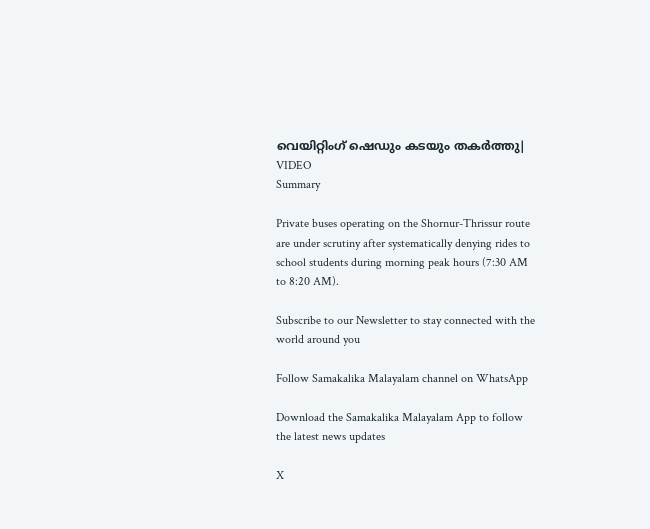വെയിറ്റിംഗ് ഷെഡും കടയും തകർത്തു| VIDEO
Summary

Private buses operating on the Shornur-Thrissur route are under scrutiny after systematically denying rides to school students during morning peak hours (7:30 AM to 8:20 AM).

Subscribe to our Newsletter to stay connected with the world around you

Follow Samakalika Malayalam channel on WhatsApp

Download the Samakalika Malayalam App to follow the latest news updates

X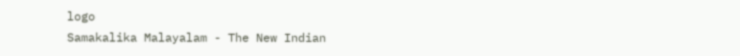logo
Samakalika Malayalam - The New Indian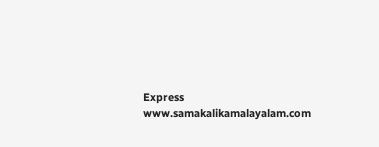Express
www.samakalikamalayalam.com